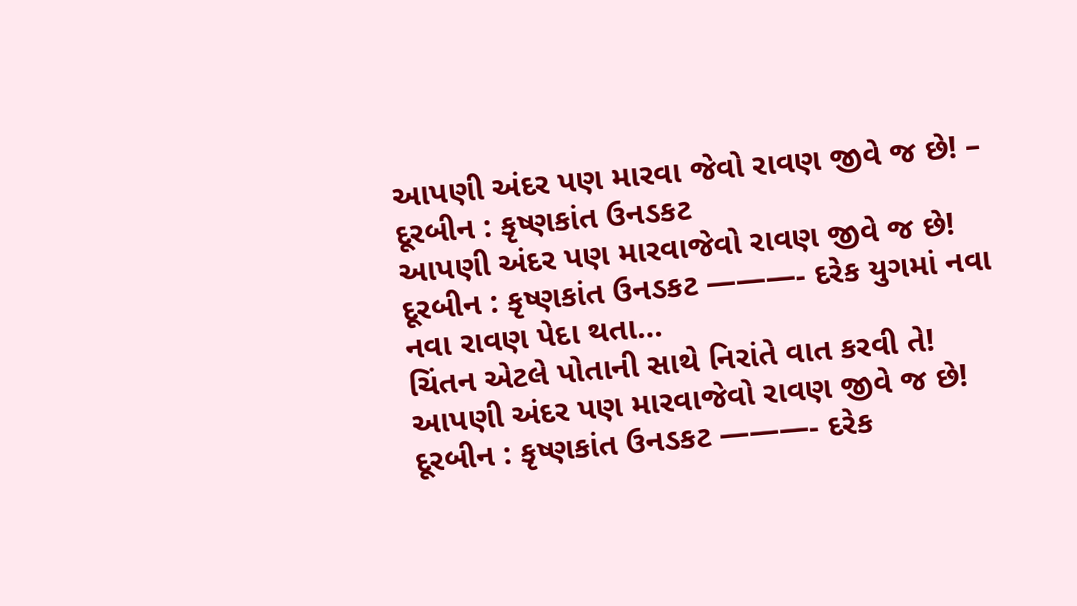આપણી અંદર પણ મારવા જેવો રાવણ જીવે જ છે! – દૂરબીન : કૃષ્ણકાંત ઉનડકટ
આપણી અંદર પણ મારવાજેવો રાવણ જીવે જ છે! દૂરબીન : કૃષ્ણકાંત ઉનડકટ ———- દરેક યુગમાં નવા નવા રાવણ પેદા થતા…
ચિંતન એટલે પોતાની સાથે નિરાંતે વાત કરવી તે!
આપણી અંદર પણ મારવાજેવો રાવણ જીવે જ છે! દૂરબીન : કૃષ્ણકાંત ઉનડકટ ———- દરેક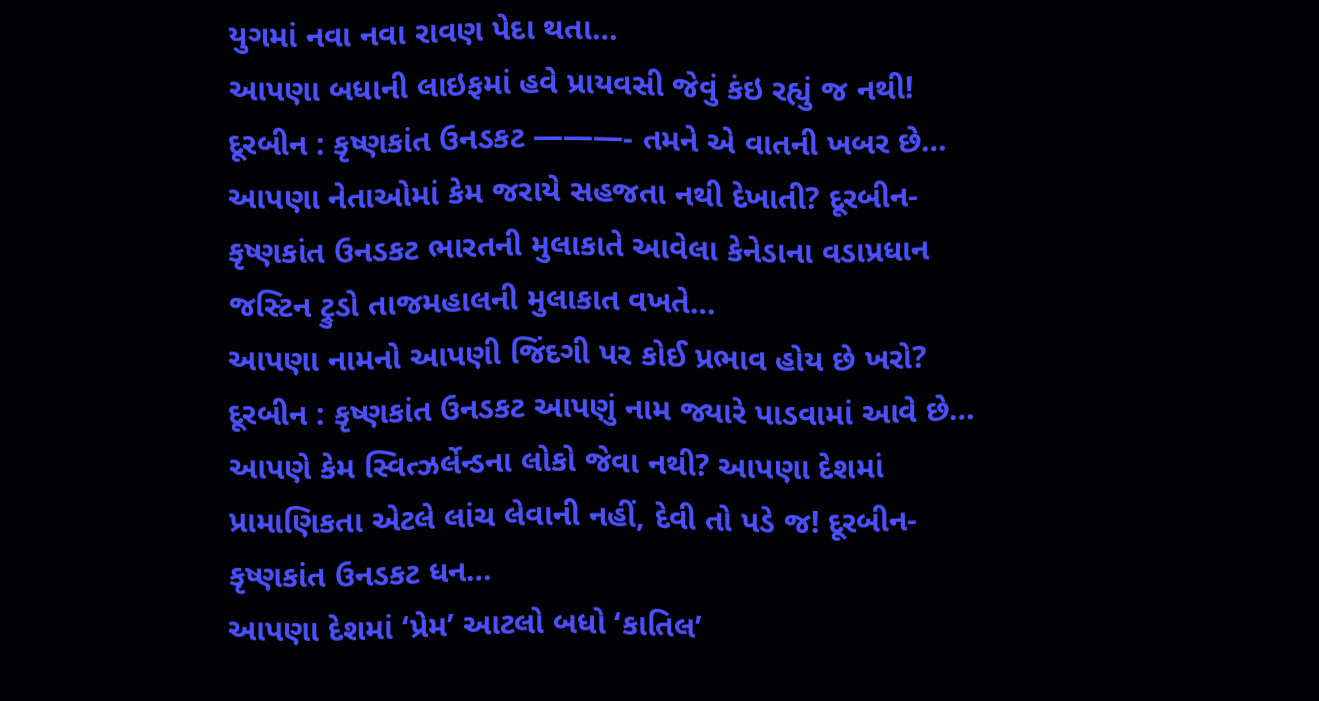યુગમાં નવા નવા રાવણ પેદા થતા…
આપણા બધાની લાઇફમાં હવે પ્રાયવસી જેવું કંઇ રહ્યું જ નથી! દૂરબીન : કૃષ્ણકાંત ઉનડકટ ———- તમને એ વાતની ખબર છે…
આપણા નેતાઓમાં કેમ જરાયે સહજતા નથી દેખાતી? દૂરબીન-કૃષ્ણકાંત ઉનડકટ ભારતની મુલાકાતે આવેલા કેનેડાના વડાપ્રધાન જસ્ટિન ટ્રુડો તાજમહાલની મુલાકાત વખતે…
આપણા નામનો આપણી જિંદગી પર કોઈ પ્રભાવ હોય છે ખરો? દૂરબીન : કૃષ્ણકાંત ઉનડકટ આપણું નામ જ્યારે પાડવામાં આવે છે…
આપણે કેમ સ્વિત્ઝર્લેન્ડના લોકો જેવા નથી? આપણા દેશમાં પ્રામાણિકતા એટલે લાંચ લેવાની નહીં, દેવી તો પડે જ! દૂરબીન-કૃષ્ણકાંત ઉનડકટ ધન…
આપણા દેશમાં ‘પ્રેમ’ આટલો બધો ‘કાતિલ’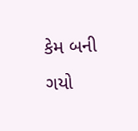કેમ બની ગયો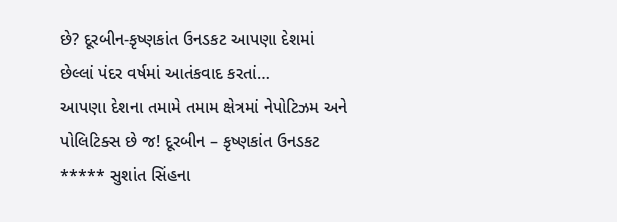છે? દૂરબીન-કૃષ્ણકાંત ઉનડકટ આપણા દેશમાં છેલ્લાં પંદર વર્ષમાં આતંકવાદ કરતાં…
આપણા દેશના તમામે તમામ ક્ષેત્રમાં નેપોટિઝમ અને પોલિટિક્સ છે જ! દૂરબીન – કૃષ્ણકાંત ઉનડકટ ***** સુશાંત સિંહના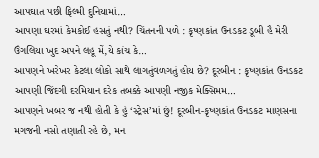આપઘાત પછી ફિલ્મી દુનિયામાં…
આપણા ઘરમાં કેમકોઈ હસતું નથી? ચિંતનની પળે : કૃષ્ણકાંત ઉનડકટ ડૂબી હૈ મેરી ઉંગલિયા ખુદ અપને લહૂ મેં,યે કાંચ કે…
આપણને ખરેખર કેટલા લોકો સાથે લાગતુંવળગતું હોય છે? દૂરબીન : કૃષ્ણકાંત ઉનડકટ આપણી જિંદગી દરમિયાન દરેક તબક્કે આપણી નજીક મેક્સિમમ…
આપણને ખબર જ નથી હોતી કે હું ‘સ્ટ્રેસ’માં છું! દૂરબીન-કૃષ્ણકાંત ઉનડકટ માણસના મગજની નસો તણાતી રહે છે, મન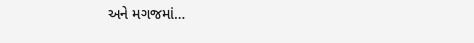અને મગજમાં…